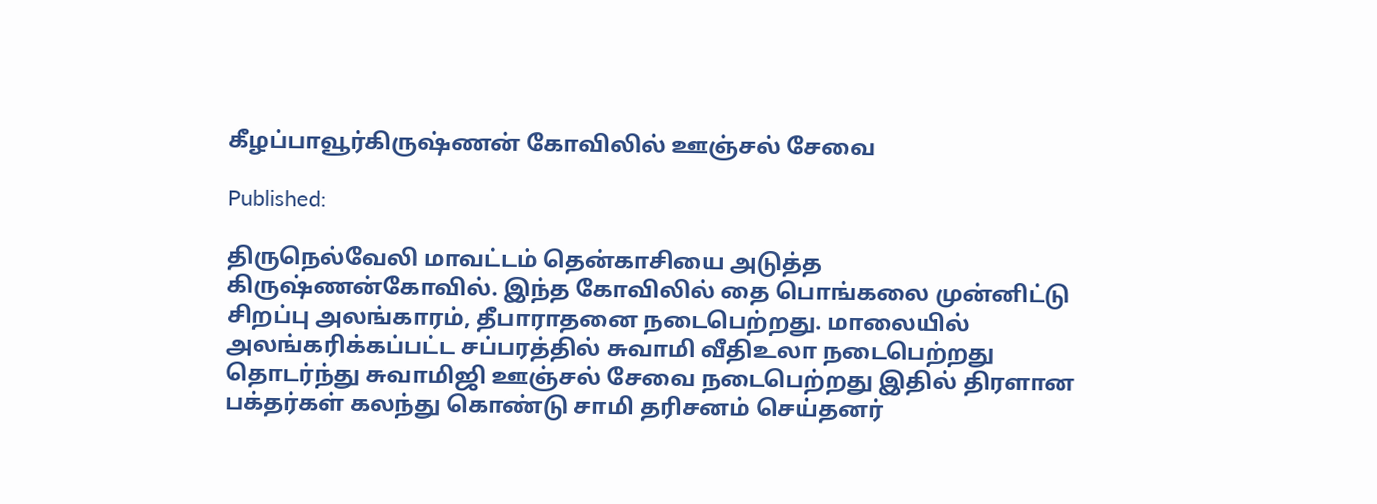கீழப்பாவூர்கிருஷ்ணன் கோவிலில் ஊஞ்சல் சேவை

Published:

திருநெல்வேலி மாவட்டம் தென்காசியை அடுத்த
கிருஷ்ணன்கோவில். இந்த கோவிலில் தை பொங்கலை முன்னிட்டு  சிறப்பு அலங்காரம், தீபாராதனை நடைபெற்றது. மாலையில் அலங்கரிக்கப்பட்ட சப்பரத்தில் சுவாமி வீதிஉலா நடைபெற்றது தொடர்ந்து சுவாமிஜி ஊஞ்சல் சேவை நடைபெற்றது இதில் திரளான பக்தர்கள் கலந்து கொண்டு சாமி தரிசனம் செய்தனர்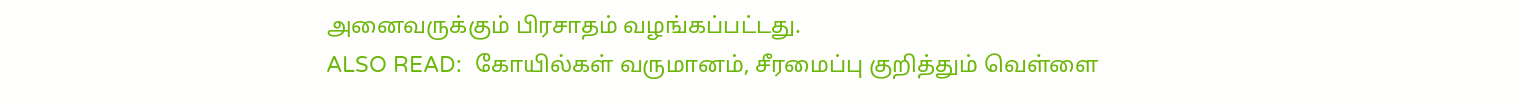அனைவருக்கும் பிரசாதம் வழங்கப்பட்டது.
ALSO READ:  கோயில்கள் வருமானம், சீரமைப்பு குறித்தும் வெள்ளை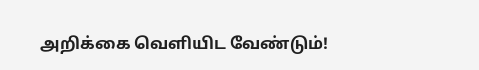அறிக்கை வெளியிட வேண்டும்!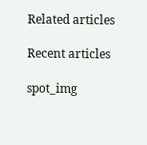Related articles

Recent articles

spot_img